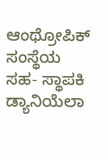ಆಂಥ್ರೋಪಿಕ್ ಸಂಸ್ಥೆಯ ಸಹ- ಸ್ಥಾಪಕಿ ಡ್ಯಾನಿಯೆಲಾ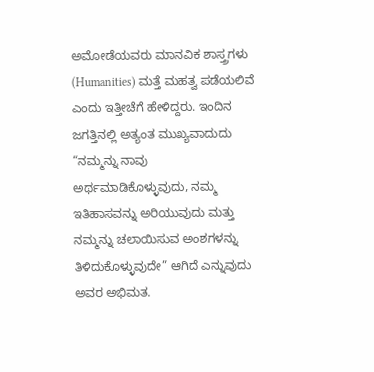ಅಮೋಡೆಯವರು ಮಾನವಿಕ ಶಾಸ್ತ್ರಗಳು (Humanities) ಮತ್ತೆ ಮಹತ್ವ ಪಡೆಯಲಿವೆ ಎಂದು ಇತ್ತೀಚೆಗೆ ಹೇಳಿದ್ದರು. ಇಂದಿನ ಜಗತ್ತಿನಲ್ಲಿ ಅತ್ಯಂತ ಮುಖ್ಯವಾದುದು “ನಮ್ಮನ್ನು ನಾವು ಅರ್ಥಮಾಡಿಕೊಳ್ಳುವುದು, ನಮ್ಮ ಇತಿಹಾಸವನ್ನು ಅರಿಯುವುದು ಮತ್ತು ನಮ್ಮನ್ನು ಚಲಾಯಿಸುವ ಅಂಶಗಳನ್ನು ತಿಳಿದುಕೊಳ್ಳುವುದೇ” ಆಗಿದೆ ಎನ್ನುವುದು ಅವರ ಅಭಿಮತ.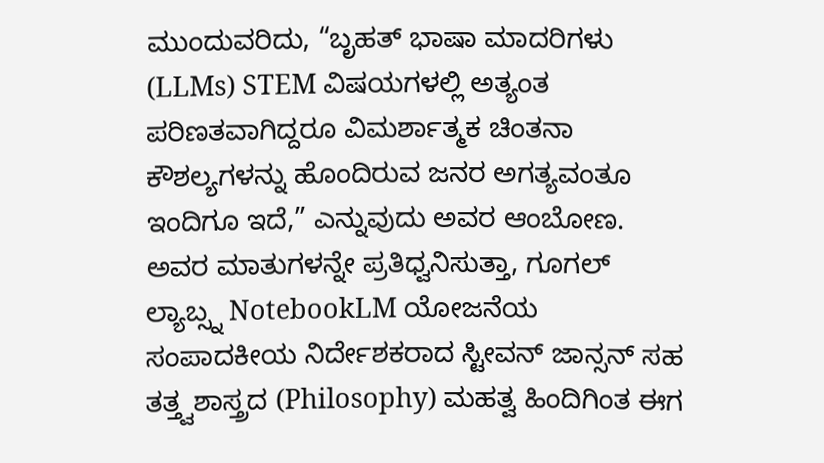ಮುಂದುವರಿದು, “ಬೃಹತ್ ಭಾಷಾ ಮಾದರಿಗಳು (LLMs) STEM ವಿಷಯಗಳಲ್ಲಿ ಅತ್ಯಂತ ಪರಿಣತವಾಗಿದ್ದರೂ ವಿಮರ್ಶಾತ್ಮಕ ಚಿಂತನಾ ಕೌಶಲ್ಯಗಳನ್ನು ಹೊಂದಿರುವ ಜನರ ಅಗತ್ಯವಂತೂ ಇಂದಿಗೂ ಇದೆ,” ಎನ್ನುವುದು ಅವರ ಆಂಬೋಣ. ಅವರ ಮಾತುಗಳನ್ನೇ ಪ್ರತಿಧ್ವನಿಸುತ್ತಾ, ಗೂಗಲ್ ಲ್ಯಾಬ್ಸ್ನ NotebookLM ಯೋಜನೆಯ ಸಂಪಾದಕೀಯ ನಿರ್ದೇಶಕರಾದ ಸ್ಟೀವನ್ ಜಾನ್ಸನ್ ಸಹ ತತ್ತ್ವಶಾಸ್ತ್ರದ (Philosophy) ಮಹತ್ವ ಹಿಂದಿಗಿಂತ ಈಗ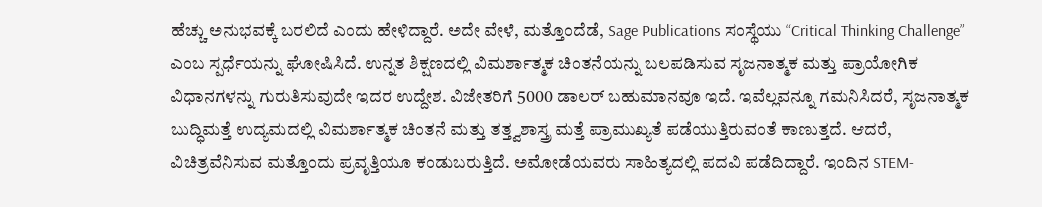ಹೆಚ್ಚು ಅನುಭವಕ್ಕೆ ಬರಲಿದೆ ಎಂದು ಹೇಳಿದ್ದಾರೆ. ಅದೇ ವೇಳೆ, ಮತ್ತೊಂದೆಡೆ, Sage Publications ಸಂಸ್ಥೆಯು “Critical Thinking Challenge” ಎಂಬ ಸ್ಪರ್ಧೆಯನ್ನು ಘೋಷಿಸಿದೆ. ಉನ್ನತ ಶಿಕ್ಷಣದಲ್ಲಿ ವಿಮರ್ಶಾತ್ಮಕ ಚಿಂತನೆಯನ್ನು ಬಲಪಡಿಸುವ ಸೃಜನಾತ್ಮಕ ಮತ್ತು ಪ್ರಾಯೋಗಿಕ ವಿಧಾನಗಳನ್ನು ಗುರುತಿಸುವುದೇ ಇದರ ಉದ್ದೇಶ. ವಿಜೇತರಿಗೆ 5000 ಡಾಲರ್ ಬಹುಮಾನವೂ ಇದೆ. ಇವೆಲ್ಲವನ್ನೂ ಗಮನಿಸಿದರೆ, ಸೃಜನಾತ್ಮಕ ಬುದ್ಧಿಮತ್ತೆ ಉದ್ಯಮದಲ್ಲಿ ವಿಮರ್ಶಾತ್ಮಕ ಚಿಂತನೆ ಮತ್ತು ತತ್ತ್ವಶಾಸ್ತ್ರ ಮತ್ತೆ ಪ್ರಾಮುಖ್ಯತೆ ಪಡೆಯುತ್ತಿರುವಂತೆ ಕಾಣುತ್ತದೆ. ಆದರೆ, ವಿಚಿತ್ರವೆನಿಸುವ ಮತ್ತೊಂದು ಪ್ರವೃತ್ತಿಯೂ ಕಂಡುಬರುತ್ತಿದೆ. ಅಮೋಡೆಯವರು ಸಾಹಿತ್ಯದಲ್ಲಿ ಪದವಿ ಪಡೆದಿದ್ದಾರೆ. ಇಂದಿನ STEM-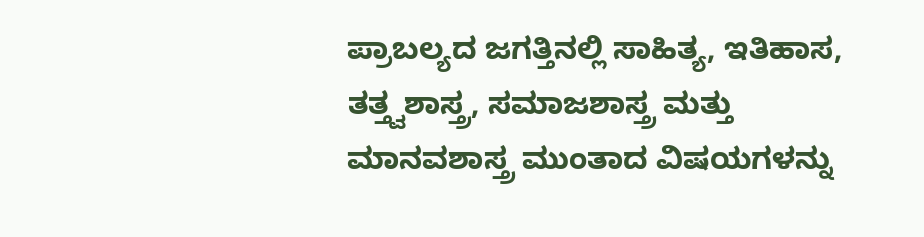ಪ್ರಾಬಲ್ಯದ ಜಗತ್ತಿನಲ್ಲಿ ಸಾಹಿತ್ಯ, ಇತಿಹಾಸ, ತತ್ತ್ವಶಾಸ್ತ್ರ, ಸಮಾಜಶಾಸ್ತ್ರ ಮತ್ತು ಮಾನವಶಾಸ್ತ್ರ ಮುಂತಾದ ವಿಷಯಗಳನ್ನು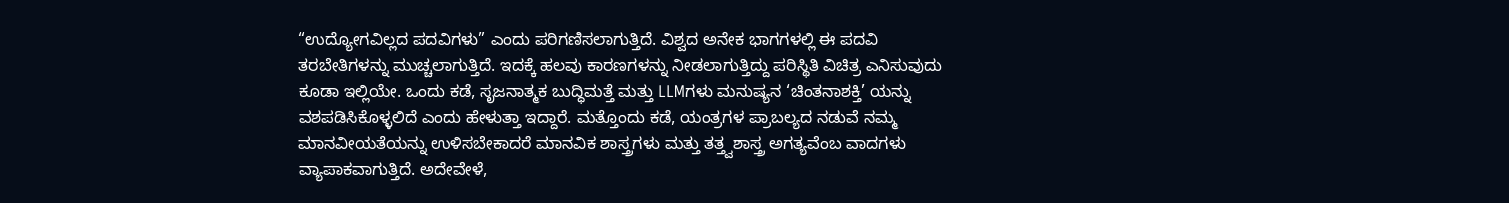“ಉದ್ಯೋಗವಿಲ್ಲದ ಪದವಿಗಳು” ಎಂದು ಪರಿಗಣಿಸಲಾಗುತ್ತಿದೆ. ವಿಶ್ವದ ಅನೇಕ ಭಾಗಗಳಲ್ಲಿ ಈ ಪದವಿ ತರಬೇತಿಗಳನ್ನು ಮುಚ್ಚಲಾಗುತ್ತಿದೆ. ಇದಕ್ಕೆ ಹಲವು ಕಾರಣಗಳನ್ನು ನೀಡಲಾಗುತ್ತಿದ್ದು ಪರಿಸ್ಥಿತಿ ವಿಚಿತ್ರ ಎನಿಸುವುದು ಕೂಡಾ ಇಲ್ಲಿಯೇ. ಒಂದು ಕಡೆ, ಸೃಜನಾತ್ಮಕ ಬುದ್ಧಿಮತ್ತೆ ಮತ್ತು LLMಗಳು ಮನುಷ್ಯನ ‘ಚಿಂತನಾಶಕ್ತಿ’ ಯನ್ನು ವಶಪಡಿಸಿಕೊಳ್ಳಲಿದೆ ಎಂದು ಹೇಳುತ್ತಾ ಇದ್ದಾರೆ. ಮತ್ತೊಂದು ಕಡೆ, ಯಂತ್ರಗಳ ಪ್ರಾಬಲ್ಯದ ನಡುವೆ ನಮ್ಮ ಮಾನವೀಯತೆಯನ್ನು ಉಳಿಸಬೇಕಾದರೆ ಮಾನವಿಕ ಶಾಸ್ತ್ರಗಳು ಮತ್ತು ತತ್ತ್ವಶಾಸ್ತ್ರ ಅಗತ್ಯವೆಂಬ ವಾದಗಳು ವ್ಯಾಪಾಕವಾಗುತ್ತಿದೆ. ಅದೇವೇಳೆ,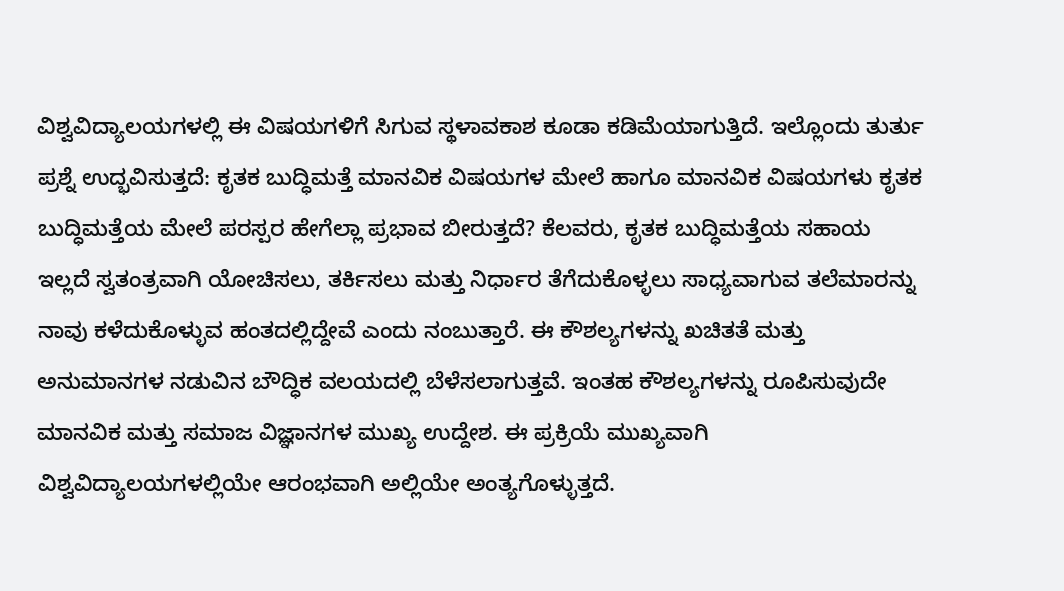ವಿಶ್ವವಿದ್ಯಾಲಯಗಳಲ್ಲಿ ಈ ವಿಷಯಗಳಿಗೆ ಸಿಗುವ ಸ್ಥಳಾವಕಾಶ ಕೂಡಾ ಕಡಿಮೆಯಾಗುತ್ತಿದೆ. ಇಲ್ಲೊಂದು ತುರ್ತು ಪ್ರಶ್ನೆ ಉದ್ಭವಿಸುತ್ತದೆ: ಕೃತಕ ಬುದ್ಧಿಮತ್ತೆ ಮಾನವಿಕ ವಿಷಯಗಳ ಮೇಲೆ ಹಾಗೂ ಮಾನವಿಕ ವಿಷಯಗಳು ಕೃತಕ ಬುದ್ಧಿಮತ್ತೆಯ ಮೇಲೆ ಪರಸ್ಪರ ಹೇಗೆಲ್ಲಾ ಪ್ರಭಾವ ಬೀರುತ್ತದೆ? ಕೆಲವರು, ಕೃತಕ ಬುದ್ಧಿಮತ್ತೆಯ ಸಹಾಯ ಇಲ್ಲದೆ ಸ್ವತಂತ್ರವಾಗಿ ಯೋಚಿಸಲು, ತರ್ಕಿಸಲು ಮತ್ತು ನಿರ್ಧಾರ ತೆಗೆದುಕೊಳ್ಳಲು ಸಾಧ್ಯವಾಗುವ ತಲೆಮಾರನ್ನು ನಾವು ಕಳೆದುಕೊಳ್ಳುವ ಹಂತದಲ್ಲಿದ್ದೇವೆ ಎಂದು ನಂಬುತ್ತಾರೆ. ಈ ಕೌಶಲ್ಯಗಳನ್ನು ಖಚಿತತೆ ಮತ್ತು ಅನುಮಾನಗಳ ನಡುವಿನ ಬೌದ್ಧಿಕ ವಲಯದಲ್ಲಿ ಬೆಳೆಸಲಾಗುತ್ತವೆ. ಇಂತಹ ಕೌಶಲ್ಯಗಳನ್ನು ರೂಪಿಸುವುದೇ ಮಾನವಿಕ ಮತ್ತು ಸಮಾಜ ವಿಜ್ಞಾನಗಳ ಮುಖ್ಯ ಉದ್ದೇಶ. ಈ ಪ್ರಕ್ರಿಯೆ ಮುಖ್ಯವಾಗಿ ವಿಶ್ವವಿದ್ಯಾಲಯಗಳಲ್ಲಿಯೇ ಆರಂಭವಾಗಿ ಅಲ್ಲಿಯೇ ಅಂತ್ಯಗೊಳ್ಳುತ್ತದೆ.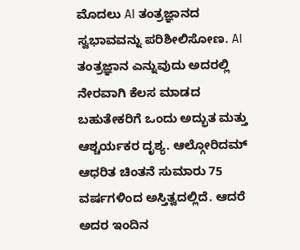ಮೊದಲು AI ತಂತ್ರಜ್ಞಾನದ ಸ್ವಭಾವವನ್ನು ಪರಿಶೀಲಿಸೋಣ. AI ತಂತ್ರಜ್ಞಾನ ಎನ್ನುವುದು ಅದರಲ್ಲಿ ನೇರವಾಗಿ ಕೆಲಸ ಮಾಡದ ಬಹುತೇಕರಿಗೆ ಒಂದು ಅದ್ಭುತ ಮತ್ತು ಆಶ್ಚರ್ಯಕರ ದೃಶ್ಯ. ಆಲ್ಗೋರಿದಮ್ ಆಧರಿತ ಚಿಂತನೆ ಸುಮಾರು 75 ವರ್ಷಗಳಿಂದ ಅಸ್ತಿತ್ವದಲ್ಲಿದೆ. ಆದರೆ ಅದರ ಇಂದಿನ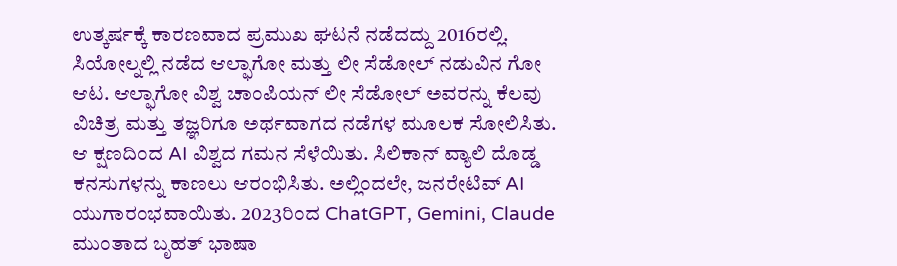ಉತ್ಕರ್ಷಕ್ಕೆ ಕಾರಣವಾದ ಪ್ರಮುಖ ಘಟನೆ ನಡೆದದ್ದು 2016ರಲ್ಲಿ. ಸಿಯೋಲ್ನಲ್ಲಿ ನಡೆದ ಆಲ್ಫಾಗೋ ಮತ್ತು ಲೀ ಸೆಡೋಲ್ ನಡುವಿನ ಗೋ ಆಟ. ಆಲ್ಫಾಗೋ ವಿಶ್ವ ಚಾಂಪಿಯನ್ ಲೀ ಸೆಡೋಲ್ ಅವರನ್ನು ಕೆಲವು ವಿಚಿತ್ರ ಮತ್ತು ತಜ್ಞರಿಗೂ ಅರ್ಥವಾಗದ ನಡೆಗಳ ಮೂಲಕ ಸೋಲಿಸಿತು. ಆ ಕ್ಷಣದಿಂದ AI ವಿಶ್ವದ ಗಮನ ಸೆಳೆಯಿತು. ಸಿಲಿಕಾನ್ ವ್ಯಾಲಿ ದೊಡ್ಡ ಕನಸುಗಳನ್ನು ಕಾಣಲು ಆರಂಭಿಸಿತು. ಅಲ್ಲಿಂದಲೇ, ಜನರೇಟಿವ್ AI ಯುಗಾರಂಭವಾಯಿತು. 2023ರಿಂದ ChatGPT, Gemini, Claude ಮುಂತಾದ ಬೃಹತ್ ಭಾಷಾ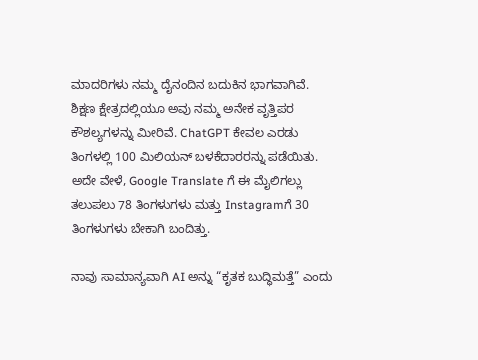ಮಾದರಿಗಳು ನಮ್ಮ ದೈನಂದಿನ ಬದುಕಿನ ಭಾಗವಾಗಿವೆ. ಶಿಕ್ಷಣ ಕ್ಷೇತ್ರದಲ್ಲಿಯೂ ಅವು ನಮ್ಮ ಅನೇಕ ವೃತ್ತಿಪರ ಕೌಶಲ್ಯಗಳನ್ನು ಮೀರಿವೆ. ChatGPT ಕೇವಲ ಎರಡು ತಿಂಗಳಲ್ಲಿ 100 ಮಿಲಿಯನ್ ಬಳಕೆದಾರರನ್ನು ಪಡೆಯಿತು. ಅದೇ ವೇಳೆ, Google Translate ಗೆ ಈ ಮೈಲಿಗಲ್ಲು ತಲುಪಲು 78 ತಿಂಗಳುಗಳು ಮತ್ತು Instagramಗೆ 30 ತಿಂಗಳುಗಳು ಬೇಕಾಗಿ ಬಂದಿತ್ತು.

ನಾವು ಸಾಮಾನ್ಯವಾಗಿ AI ಅನ್ನು “ಕೃತಕ ಬುದ್ಧಿಮತ್ತೆ” ಎಂದು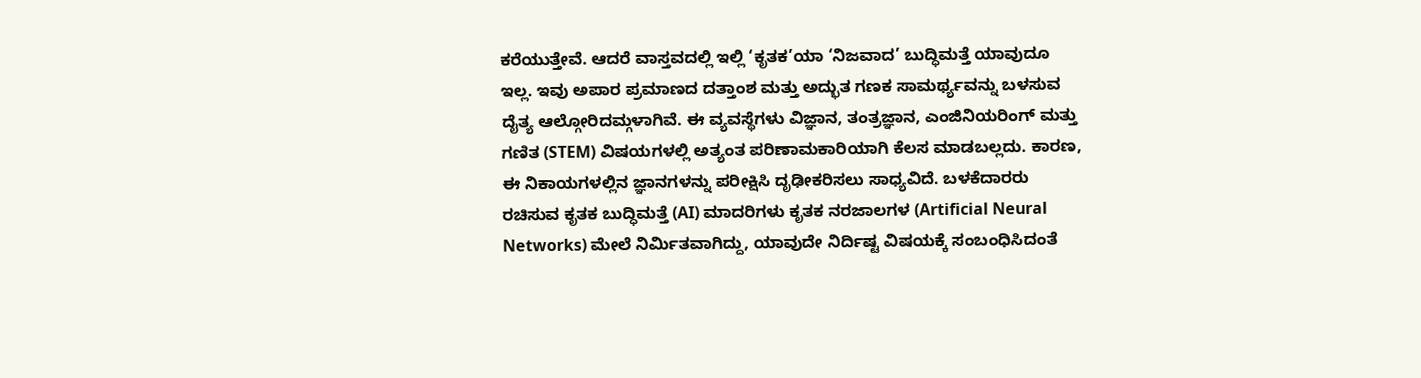ಕರೆಯುತ್ತೇವೆ. ಆದರೆ ವಾಸ್ತವದಲ್ಲಿ ಇಲ್ಲಿ ‘ಕೃತಕ’ಯಾ ‘ನಿಜವಾದ’ ಬುದ್ಧಿಮತ್ತೆ ಯಾವುದೂ ಇಲ್ಲ. ಇವು ಅಪಾರ ಪ್ರಮಾಣದ ದತ್ತಾಂಶ ಮತ್ತು ಅದ್ಭುತ ಗಣಕ ಸಾಮರ್ಥ್ಯವನ್ನು ಬಳಸುವ ದೈತ್ಯ ಆಲ್ಗೋರಿದಮ್ಗಳಾಗಿವೆ. ಈ ವ್ಯವಸ್ಥೆಗಳು ವಿಜ್ಞಾನ, ತಂತ್ರಜ್ಞಾನ, ಎಂಜಿನಿಯರಿಂಗ್ ಮತ್ತು ಗಣಿತ (STEM) ವಿಷಯಗಳಲ್ಲಿ ಅತ್ಯಂತ ಪರಿಣಾಮಕಾರಿಯಾಗಿ ಕೆಲಸ ಮಾಡಬಲ್ಲದು. ಕಾರಣ, ಈ ನಿಕಾಯಗಳಲ್ಲಿನ ಜ್ಞಾನಗಳನ್ನು ಪರೀಕ್ಷಿಸಿ ದೃಢೀಕರಿಸಲು ಸಾಧ್ಯವಿದೆ. ಬಳಕೆದಾರರು ರಚಿಸುವ ಕೃತಕ ಬುದ್ಧಿಮತ್ತೆ (AI) ಮಾದರಿಗಳು ಕೃತಕ ನರಜಾಲಗಳ (Artificial Neural Networks) ಮೇಲೆ ನಿರ್ಮಿತವಾಗಿದ್ದು, ಯಾವುದೇ ನಿರ್ದಿಷ್ಟ ವಿಷಯಕ್ಕೆ ಸಂಬಂಧಿಸಿದಂತೆ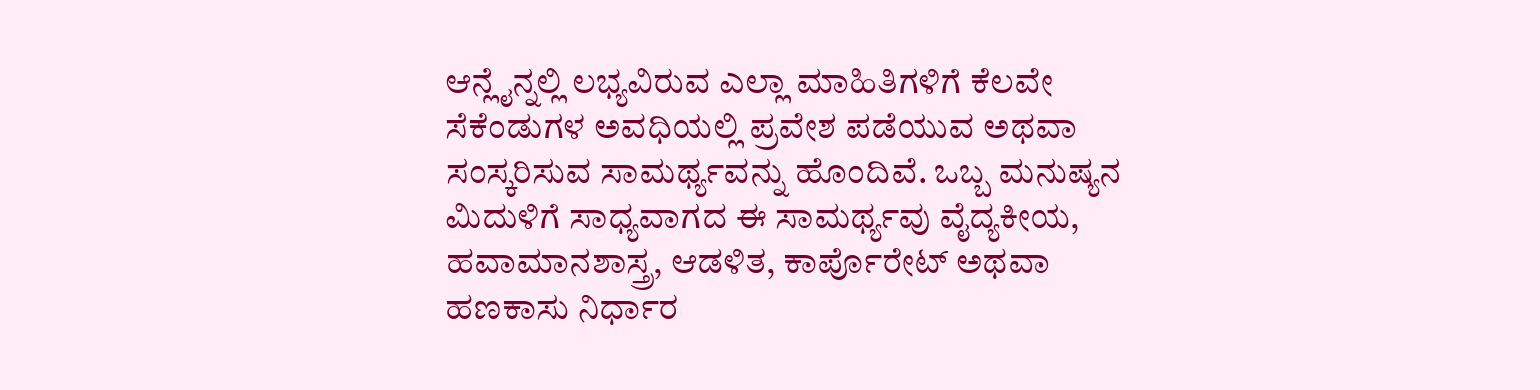ಆನ್ಲೈನ್ನಲ್ಲಿ ಲಭ್ಯವಿರುವ ಎಲ್ಲಾ ಮಾಹಿತಿಗಳಿಗೆ ಕೆಲವೇ ಸೆಕೆಂಡುಗಳ ಅವಧಿಯಲ್ಲಿ ಪ್ರವೇಶ ಪಡೆಯುವ ಅಥವಾ ಸಂಸ್ಕರಿಸುವ ಸಾಮರ್ಥ್ಯವನ್ನು ಹೊಂದಿವೆ. ಒಬ್ಬ ಮನುಷ್ಯನ ಮಿದುಳಿಗೆ ಸಾಧ್ಯವಾಗದ ಈ ಸಾಮರ್ಥ್ಯವು ವೈದ್ಯಕೀಯ, ಹವಾಮಾನಶಾಸ್ತ್ರ, ಆಡಳಿತ, ಕಾರ್ಪೊರೇಟ್ ಅಥವಾ ಹಣಕಾಸು ನಿರ್ಧಾರ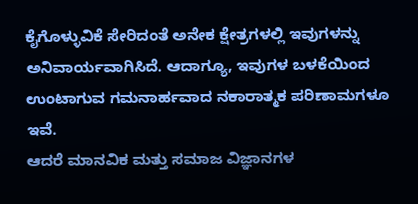ಕೈಗೊಳ್ಳುವಿಕೆ ಸೇರಿದಂತೆ ಅನೇಕ ಕ್ಷೇತ್ರಗಳಲ್ಲಿ ಇವುಗಳನ್ನು ಅನಿವಾರ್ಯವಾಗಿಸಿದೆ. ಆದಾಗ್ಯೂ, ಇವುಗಳ ಬಳಕೆಯಿಂದ ಉಂಟಾಗುವ ಗಮನಾರ್ಹವಾದ ನಕಾರಾತ್ಮಕ ಪರಿಣಾಮಗಳೂ ಇವೆ.
ಆದರೆ ಮಾನವಿಕ ಮತ್ತು ಸಮಾಜ ವಿಜ್ಞಾನಗಳ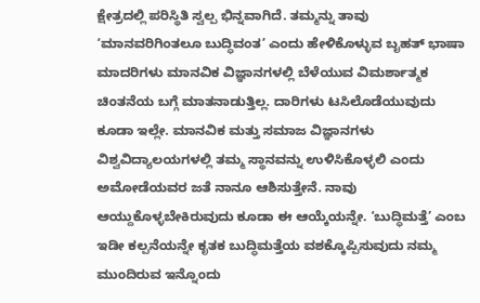ಕ್ಷೇತ್ರದಲ್ಲಿ ಪರಿಸ್ಥಿತಿ ಸ್ವಲ್ಪ ಭಿನ್ನವಾಗಿದೆ. ತಮ್ಮನ್ನು ತಾವು ‘ಮಾನವರಿಗಿಂತಲೂ ಬುದ್ಧಿವಂತ’ ಎಂದು ಹೇಳಿಕೊಳ್ಳುವ ಬೃಹತ್ ಭಾಷಾ ಮಾದರಿಗಳು ಮಾನವಿಕ ವಿಜ್ಞಾನಗಳಲ್ಲಿ ಬೆಳೆಯುವ ವಿಮರ್ಶಾತ್ಮಕ ಚಿಂತನೆಯ ಬಗ್ಗೆ ಮಾತನಾಡುತ್ತಿಲ್ಲ. ದಾರಿಗಳು ಟಸಿಲೊಡೆಯುವುದು ಕೂಡಾ ಇಲ್ಲೇ. ಮಾನವಿಕ ಮತ್ತು ಸಮಾಜ ವಿಜ್ಞಾನಗಳು ವಿಶ್ವವಿದ್ಯಾಲಯಗಳಲ್ಲಿ ತಮ್ಮ ಸ್ಥಾನವನ್ನು ಉಳಿಸಿಕೊಳ್ಳಲಿ ಎಂದು ಅಮೋಡೆಯವರ ಜತೆ ನಾನೂ ಆಶಿಸುತ್ತೇನೆ. ನಾವು ಆಯ್ದುಕೊಳ್ಳಬೇಕಿರುವುದು ಕೂಡಾ ಈ ಆಯ್ಕೆಯನ್ನೇ. ‘ಬುದ್ಧಿಮತ್ತೆ’ ಎಂಬ ಇಡೀ ಕಲ್ಪನೆಯನ್ನೇ ಕೃತಕ ಬುದ್ಧಿಮತ್ತೆಯ ವಶಕ್ಕೊಪ್ಪಿಸುವುದು ನಮ್ಮ ಮುಂದಿರುವ ಇನ್ನೊಂದು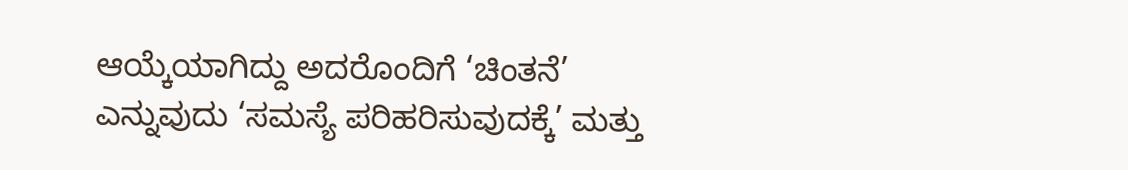ಆಯ್ಕೆಯಾಗಿದ್ದು ಅದರೊಂದಿಗೆ ‘ಚಿಂತನೆ’ ಎನ್ನುವುದು ‘ಸಮಸ್ಯೆ ಪರಿಹರಿಸುವುದಕ್ಕೆ’ ಮತ್ತು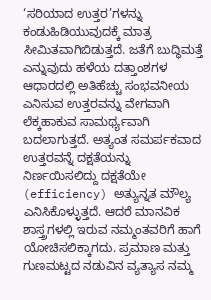‘ಸರಿಯಾದ ಉತ್ತರ’ಗಳನ್ನು ಕಂಡುಹಿಡಿಯುವುದಕ್ಕೆ ಮಾತ್ರ ಸೀಮಿತವಾಗಿಬಿಡುತ್ತದೆ. ಜತೆಗೆ ಬುದ್ಧಿಮತ್ತೆ ಎನ್ನುವುದು ಹಳೆಯ ದತ್ತಾಂಶಗಳ ಆಧಾರದಲ್ಲಿ ಅತಿಹೆಚ್ಚು ಸಂಭವನೀಯ ಎನಿಸುವ ಉತ್ತರವನ್ನು ವೇಗವಾಗಿ ಲೆಕ್ಕಹಾಕುವ ಸಾಮರ್ಥ್ಯವಾಗಿ ಬದಲಾಗುತ್ತದೆ. ಅತ್ಯಂತ ಸಮರ್ಪಕವಾದ ಉತ್ತರವನ್ನೆ ದಕ್ಷತೆಯನ್ನು ನಿರ್ಣಯಿಸಲಿದ್ದು ದಕ್ಷತೆಯೇ (efficiency) ಅತ್ಯುನ್ನತ ಮೌಲ್ಯ ಎನಿಸಿಕೊಳ್ಳುತ್ತದೆ. ಆದರೆ ಮಾನವಿಕ ಶಾಸ್ತ್ರಗಳಲ್ಲಿ ಇರುವ ನಮ್ಮಂತವರಿಗೆ ಹಾಗೆ ಯೋಚಿಸಲಿಕ್ಕಾಗದು. ಪ್ರಮಾಣ ಮತ್ತು ಗುಣಮಟ್ಟದ ನಡುವಿನ ವ್ಯತ್ಯಾಸ ನಮ್ಮ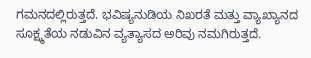ಗಮನದಲ್ಲಿರುತ್ತದೆ. ಭವಿಷ್ಯನುಡಿಯ ನಿಖರತೆ ಮತ್ತು ವ್ಯಾಖ್ಯಾನದ ಸೂಕ್ಷ್ಮತೆಯ ನಡುವಿನ ವ್ಯತ್ಯಾಸದ ಅರಿವು ನಮಗಿರುತ್ತದೆ.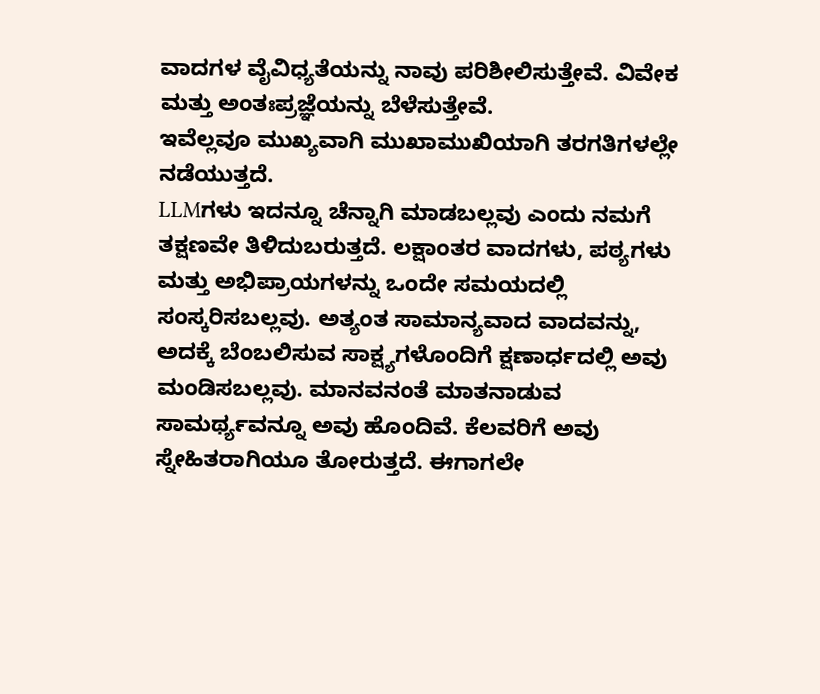ವಾದಗಳ ವೈವಿಧ್ಯತೆಯನ್ನು ನಾವು ಪರಿಶೀಲಿಸುತ್ತೇವೆ. ವಿವೇಕ ಮತ್ತು ಅಂತಃಪ್ರಜ್ಞೆಯನ್ನು ಬೆಳೆಸುತ್ತೇವೆ.
ಇವೆಲ್ಲವೂ ಮುಖ್ಯವಾಗಿ ಮುಖಾಮುಖಿಯಾಗಿ ತರಗತಿಗಳಲ್ಲೇ ನಡೆಯುತ್ತದೆ.
LLMಗಳು ಇದನ್ನೂ ಚೆನ್ನಾಗಿ ಮಾಡಬಲ್ಲವು ಎಂದು ನಮಗೆ ತಕ್ಷಣವೇ ತಿಳಿದುಬರುತ್ತದೆ. ಲಕ್ಷಾಂತರ ವಾದಗಳು, ಪಠ್ಯಗಳು ಮತ್ತು ಅಭಿಪ್ರಾಯಗಳನ್ನು ಒಂದೇ ಸಮಯದಲ್ಲಿ ಸಂಸ್ಕರಿಸಬಲ್ಲವು. ಅತ್ಯಂತ ಸಾಮಾನ್ಯವಾದ ವಾದವನ್ನು, ಅದಕ್ಕೆ ಬೆಂಬಲಿಸುವ ಸಾಕ್ಷ್ಯಗಳೊಂದಿಗೆ ಕ್ಷಣಾರ್ಧದಲ್ಲಿ ಅವು ಮಂಡಿಸಬಲ್ಲವು. ಮಾನವನಂತೆ ಮಾತನಾಡುವ ಸಾಮರ್ಥ್ಯವನ್ನೂ ಅವು ಹೊಂದಿವೆ. ಕೆಲವರಿಗೆ ಅವು ಸ್ನೇಹಿತರಾಗಿಯೂ ತೋರುತ್ತದೆ. ಈಗಾಗಲೇ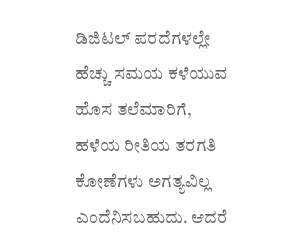ಡಿಜಿಟಲ್ ಪರದೆಗಳಲ್ಲೇ ಹೆಚ್ಚು ಸಮಯ ಕಳೆಯುವ ಹೊಸ ತಲೆಮಾರಿಗೆ, ಹಳೆಯ ರೀತಿಯ ತರಗತಿ ಕೋಣೆಗಳು ಅಗತ್ಯವಿಲ್ಲ ಎಂದೆನಿಸಬಹುದು. ಆದರೆ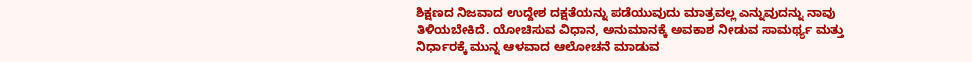ಶಿಕ್ಷಣದ ನಿಜವಾದ ಉದ್ದೇಶ ದಕ್ಷತೆಯನ್ನು ಪಡೆಯುವುದು ಮಾತ್ರವಲ್ಲ ಎನ್ನುವುದನ್ನು ನಾವು ತಿಳಿಯಬೇಕಿದೆ. ಯೋಚಿಸುವ ವಿಧಾನ, ಅನುಮಾನಕ್ಕೆ ಅವಕಾಶ ನೀಡುವ ಸಾಮರ್ಥ್ಯ ಮತ್ತು ನಿರ್ಧಾರಕ್ಕೆ ಮುನ್ನ ಆಳವಾದ ಆಲೋಚನೆ ಮಾಡುವ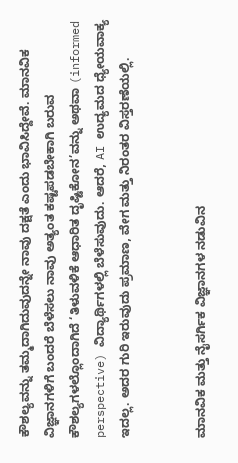ಕೌಶಲ್ಯವನ್ನು ತಮ್ಮದಾಗಿದುವುದನ್ನೇ ನಾವು ದಕ್ಷತೆ ಎಂದು ಭಾವಿಸಿದ್ದೇವೆ. ಮಾನವಿಕ ವಿಜ್ಞಾನಗಳಿಗೆ ಬಂದರೆ ಬೆಳೆಸಲು ನಾವು ಅತ್ಯಂತ ಕಷ್ಟಪಡಬೇಕಾಗಿ ಬರುವ ಕೌಶಲ್ಯಗಳಲ್ಲೊಂದಾಗಿದೆ ‘ತಿಳುವಳಿಕೆ ಆಧಾರಿತ ದೃಷ್ಟಿಕೋನ’ವನ್ನು ಅಥವಾ (informed perspective) ವಿದ್ಯಾರ್ಥಿಗಳಲ್ಲಿ ಬೆಳೆಸುವುದು. ಆದರೆ, AI ಉದ್ಯಮದ ಧ್ಯೇಯವಾಕ್ಯ ಇದಲ್ಲ. ಅದರ ಗುರಿ ಇರುವುದು ಪ್ರಮಾಣ, ವೇಗ ಮತ್ತು ನಿರಂತರ ವಿಸ್ತರಣೆಯಲ್ಲಿ.


ಮಾನವಿಕ ಮತ್ತು ನೈಸರ್ಗಿಕ ವಿಜ್ಞಾನಗಳ ನಡುವಿನ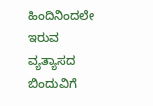ಹಿಂದಿನಿಂದಲೇ ಇರುವ ವ್ಯತ್ಯಾಸದ ಬಿಂದುವಿಗೆ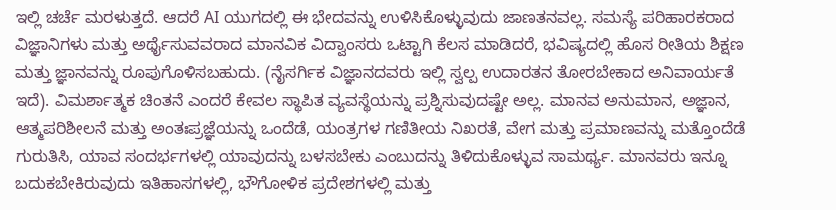ಇಲ್ಲಿ ಚರ್ಚೆ ಮರಳುತ್ತದೆ. ಆದರೆ AI ಯುಗದಲ್ಲಿ ಈ ಭೇದವನ್ನು ಉಳಿಸಿಕೊಳ್ಳುವುದು ಜಾಣತನವಲ್ಲ. ಸಮಸ್ಯೆ ಪರಿಹಾರಕರಾದ ವಿಜ್ಞಾನಿಗಳು ಮತ್ತು ಅರ್ಥೈಸುವವರಾದ ಮಾನವಿಕ ವಿದ್ವಾಂಸರು ಒಟ್ಟಾಗಿ ಕೆಲಸ ಮಾಡಿದರೆ, ಭವಿಷ್ಯದಲ್ಲಿ ಹೊಸ ರೀತಿಯ ಶಿಕ್ಷಣ ಮತ್ತು ಜ್ಞಾನವನ್ನು ರೂಪುಗೊಳಿಸಬಹುದು. (ನೈಸರ್ಗಿಕ ವಿಜ್ಞಾನದವರು ಇಲ್ಲಿ ಸ್ವಲ್ಪ ಉದಾರತನ ತೋರಬೇಕಾದ ಅನಿವಾರ್ಯತೆ ಇದೆ). ವಿಮರ್ಶಾತ್ಮಕ ಚಿಂತನೆ ಎಂದರೆ ಕೇವಲ ಸ್ಥಾಪಿತ ವ್ಯವಸ್ಥೆಯನ್ನು ಪ್ರಶ್ನಿಸುವುದಷ್ಟೇ ಅಲ್ಲ. ಮಾನವ ಅನುಮಾನ, ಅಜ್ಞಾನ, ಆತ್ಮಪರಿಶೀಲನೆ ಮತ್ತು ಅಂತಃಪ್ರಜ್ಞೆಯನ್ನು ಒಂದೆಡೆ, ಯಂತ್ರಗಳ ಗಣಿತೀಯ ನಿಖರತೆ, ವೇಗ ಮತ್ತು ಪ್ರಮಾಣವನ್ನು ಮತ್ತೊಂದೆಡೆ ಗುರುತಿಸಿ, ಯಾವ ಸಂದರ್ಭಗಳಲ್ಲಿ ಯಾವುದನ್ನು ಬಳಸಬೇಕು ಎಂಬುದನ್ನು ತಿಳಿದುಕೊಳ್ಳುವ ಸಾಮರ್ಥ್ಯ. ಮಾನವರು ಇನ್ನೂ ಬದುಕಬೇಕಿರುವುದು ಇತಿಹಾಸಗಳಲ್ಲಿ, ಭೌಗೋಳಿಕ ಪ್ರದೇಶಗಳಲ್ಲಿ ಮತ್ತು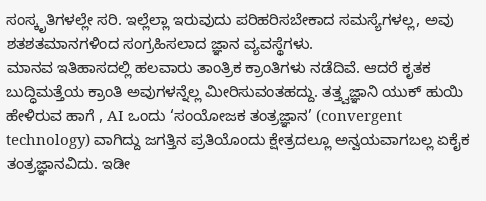ಸಂಸ್ಕೃತಿಗಳಲ್ಲೇ ಸರಿ. ಇಲ್ಲೆಲ್ಲಾ ಇರುವುದು ಪರಿಹರಿಸಬೇಕಾದ ಸಮಸ್ಯೆಗಳಲ್ಲ, ಅವು ಶತಶತಮಾನಗಳಿಂದ ಸಂಗ್ರಹಿಸಲಾದ ಜ್ಞಾನ ವ್ಯವಸ್ಥೆಗಳು.
ಮಾನವ ಇತಿಹಾಸದಲ್ಲಿ ಹಲವಾರು ತಾಂತ್ರಿಕ ಕ್ರಾಂತಿಗಳು ನಡೆದಿವೆ. ಆದರೆ ಕೃತಕ ಬುದ್ಧಿಮತ್ತೆಯ ಕ್ರಾಂತಿ ಅವುಗಳನ್ನೆಲ್ಲ ಮೀರಿಸುವಂತಹದ್ದು. ತತ್ತ್ವಜ್ಞಾನಿ ಯುಕ್ ಹುಯಿ ಹೇಳಿರುವ ಹಾಗೆ , AI ಒಂದು ‘ಸಂಯೋಜಕ ತಂತ್ರಜ್ಞಾನ’ (convergent technology) ವಾಗಿದ್ದು ಜಗತ್ತಿನ ಪ್ರತಿಯೊಂದು ಕ್ಷೇತ್ರದಲ್ಲೂ ಅನ್ವಯವಾಗಬಲ್ಲ ಏಕೈಕ ತಂತ್ರಜ್ಞಾನವಿದು. ಇಡೀ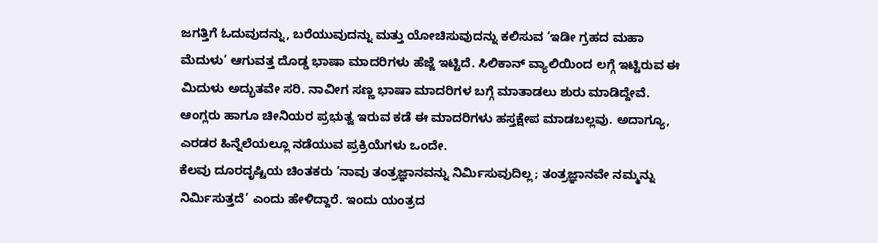ಜಗತ್ತಿಗೆ ಓದುವುದನ್ನು, ಬರೆಯುವುದನ್ನು ಮತ್ತು ಯೋಚಿಸುವುದನ್ನು ಕಲಿಸುವ ‘ಇಡೀ ಗ್ರಹದ ಮಹಾ ಮೆದುಳು’ ಆಗುವತ್ತ ದೊಡ್ಡ ಭಾಷಾ ಮಾದರಿಗಳು ಹೆಜ್ಜೆ ಇಟ್ಟಿದೆ. ಸಿಲಿಕಾನ್ ವ್ಯಾಲಿಯಿಂದ ಲಗ್ಗೆ ಇಟ್ಟಿರುವ ಈ ಮಿದುಳು ಅದ್ಭುತವೇ ಸರಿ. ನಾವೀಗ ಸಣ್ಣ ಭಾಷಾ ಮಾದರಿಗಳ ಬಗ್ಗೆ ಮಾತಾಡಲು ಶುರು ಮಾಡಿದ್ದೇವೆ. ಆಂಗ್ಲರು ಹಾಗೂ ಚೀನಿಯರ ಪ್ರಭುತ್ವ ಇರುವ ಕಡೆ ಈ ಮಾದರಿಗಳು ಹಸ್ತಕ್ಷೇಪ ಮಾಡಬಲ್ಲವು. ಅದಾಗ್ಯೂ, ಎರಡರ ಹಿನ್ನೆಲೆಯಲ್ಲೂ ನಡೆಯುವ ಪ್ರಕ್ರಿಯೆಗಳು ಒಂದೇ.
ಕೆಲವು ದೂರದೃಷ್ಟಿಯ ಚಿಂತಕರು ‘ನಾವು ತಂತ್ರಜ್ಞಾನವನ್ನು ನಿರ್ಮಿಸುವುದಿಲ್ಲ; ತಂತ್ರಜ್ಞಾನವೇ ನಮ್ಮನ್ನು ನಿರ್ಮಿಸುತ್ತದೆ’ ಎಂದು ಹೇಳಿದ್ದಾರೆ. ಇಂದು ಯಂತ್ರದ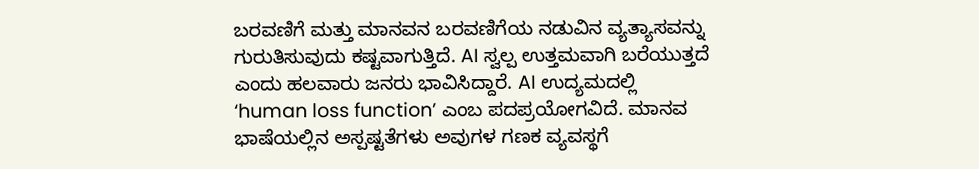ಬರವಣಿಗೆ ಮತ್ತು ಮಾನವನ ಬರವಣಿಗೆಯ ನಡುವಿನ ವ್ಯತ್ಯಾಸವನ್ನು ಗುರುತಿಸುವುದು ಕಷ್ಟವಾಗುತ್ತಿದೆ. AI ಸ್ವಲ್ಪ ಉತ್ತಮವಾಗಿ ಬರೆಯುತ್ತದೆ ಎಂದು ಹಲವಾರು ಜನರು ಭಾವಿಸಿದ್ದಾರೆ. AI ಉದ್ಯಮದಲ್ಲಿ ‘human loss function’ ಎಂಬ ಪದಪ್ರಯೋಗವಿದೆ. ಮಾನವ ಭಾಷೆಯಲ್ಲಿನ ಅಸ್ಪಷ್ಟತೆಗಳು ಅವುಗಳ ಗಣಕ ವ್ಯವಸ್ಥಗೆ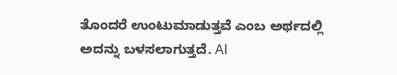ತೊಂದರೆ ಉಂಟುಮಾಡುತ್ತವೆ ಎಂಬ ಅರ್ಥದಲ್ಲಿ ಅದನ್ನು ಬಳಸಲಾಗುತ್ತದೆ. AI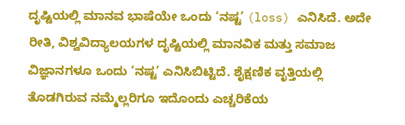ದೃಷ್ಟಿಯಲ್ಲಿ ಮಾನವ ಭಾಷೆಯೇ ಒಂದು ‘ನಷ್ಟ’ (loss) ಎನಿಸಿದೆ. ಅದೇ ರೀತಿ, ವಿಶ್ವವಿದ್ಯಾಲಯಗಳ ದೃಷ್ಟಿಯಲ್ಲಿ ಮಾನವಿಕ ಮತ್ತು ಸಮಾಜ ವಿಜ್ಞಾನಗಳೂ ಒಂದು ‘ನಷ್ಟ’ ಎನಿಸಿಬಿಟ್ಟಿದೆ. ಶೈಕ್ಷಣಿಕ ವೃತ್ತಿಯಲ್ಲಿ ತೊಡಗಿರುವ ನಮ್ಮೆಲ್ಲರಿಗೂ ಇದೊಂದು ಎಚ್ಚರಿಕೆಯ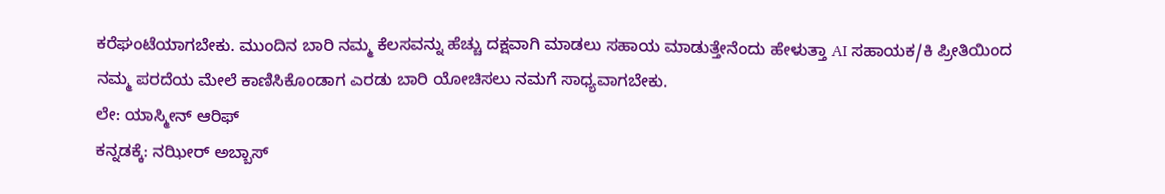ಕರೆಘಂಟೆಯಾಗಬೇಕು. ಮುಂದಿನ ಬಾರಿ ನಮ್ಮ ಕೆಲಸವನ್ನು ಹೆಚ್ಚು ದಕ್ಷವಾಗಿ ಮಾಡಲು ಸಹಾಯ ಮಾಡುತ್ತೇನೆಂದು ಹೇಳುತ್ತಾ AI ಸಹಾಯಕ/ಕಿ ಪ್ರೀತಿಯಿಂದ ನಮ್ಮ ಪರದೆಯ ಮೇಲೆ ಕಾಣಿಸಿಕೊಂಡಾಗ ಎರಡು ಬಾರಿ ಯೋಚಿಸಲು ನಮಗೆ ಸಾಧ್ಯವಾಗಬೇಕು.
ಲೇ: ಯಾಸ್ಮೀನ್ ಆರಿಫ್
ಕನ್ನಡಕ್ಕೆ: ನಝೀರ್ ಅಬ್ಬಾಸ್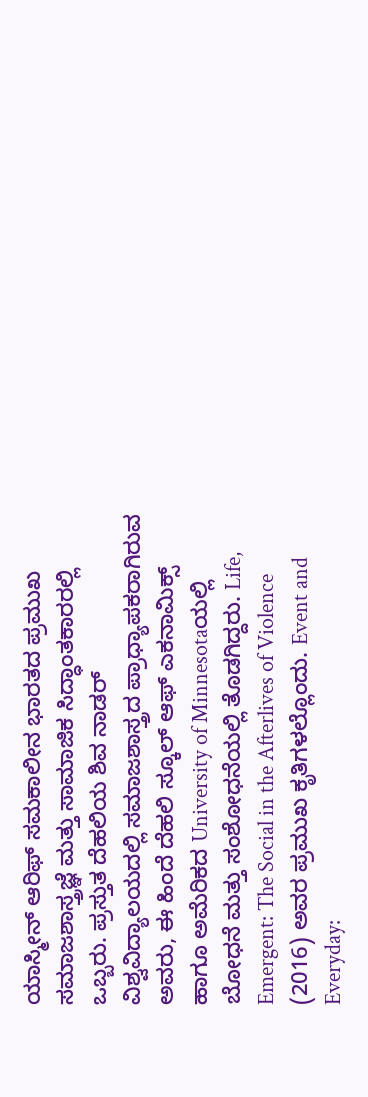ಯಾಸ್ಮೀನ್ ಆರಿಫ್ ಸಮಕಾಲೀನ ಭಾರತದ ಪ್ರಮುಖ ಸಮಾಜಶಾಸ್ತ್ರಜ್ಞೆ ಮತ್ತು ಸಾಮಾಜಿಕ ಸಿದ್ಧಾಂತಕಾರರಲ್ಲಿ ಒಬ್ಬರು. ಪ್ರಸ್ತುತ ದೆಹಲಿಯ ಶಿವ ನಾಡರ್ ವಿಶ್ವವಿದ್ಯಾಲಯದಲ್ಲಿ ಸಮಾಜಶಾಸ್ತ್ರದ ಪ್ರಾಧ್ಯಾಪಕರಾಗಿರುವ ಅವರು, ಈ ಹಿಂದೆ ದೆಹಲಿ ಸ್ಕೂಲ್ ಆಫ್ ಎಕನಾಮಿಕ್ಸ್ ಹಾಗೂ ಅಮೆರಿಕದ University of Minnesotaಯಲ್ಲಿ ಬೋಧನೆ ಮತ್ತು ಸಂಶೋಧನೆಯಲ್ಲಿ ತೊಡಗಿದ್ದರು. Life, Emergent: The Social in the Afterlives of Violence (2016) ಅವರ ಪ್ರಮುಖ ಕೃತಿಗಳಲ್ಲೊಂದು. Event and Everyday: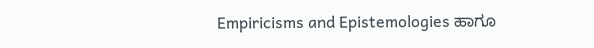Empiricisms and Epistemologies ಹಾಗೂ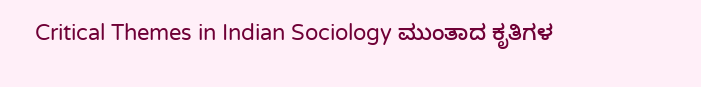Critical Themes in Indian Sociology ಮುಂತಾದ ಕೃತಿಗಳ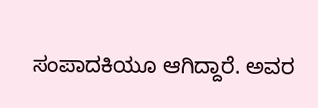ಸಂಪಾದಕಿಯೂ ಆಗಿದ್ದಾರೆ. ಅವರ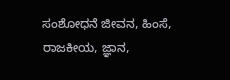ಸಂಶೋಧನೆ ಜೀವನ, ಹಿಂಸೆ, ರಾಜಕೀಯ, ಜ್ಞಾನ,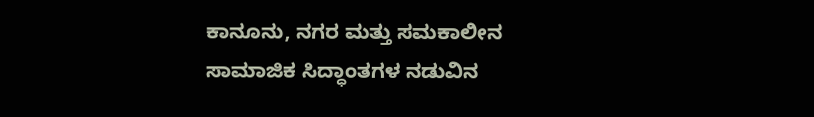ಕಾನೂನು, ನಗರ ಮತ್ತು ಸಮಕಾಲೀನ ಸಾಮಾಜಿಕ ಸಿದ್ಧಾಂತಗಳ ನಡುವಿನ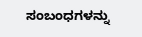ಸಂಬಂಧಗಳನ್ನು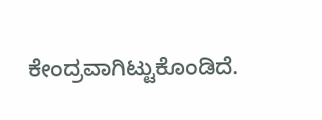ಕೇಂದ್ರವಾಗಿಟ್ಟುಕೊಂಡಿದೆ.